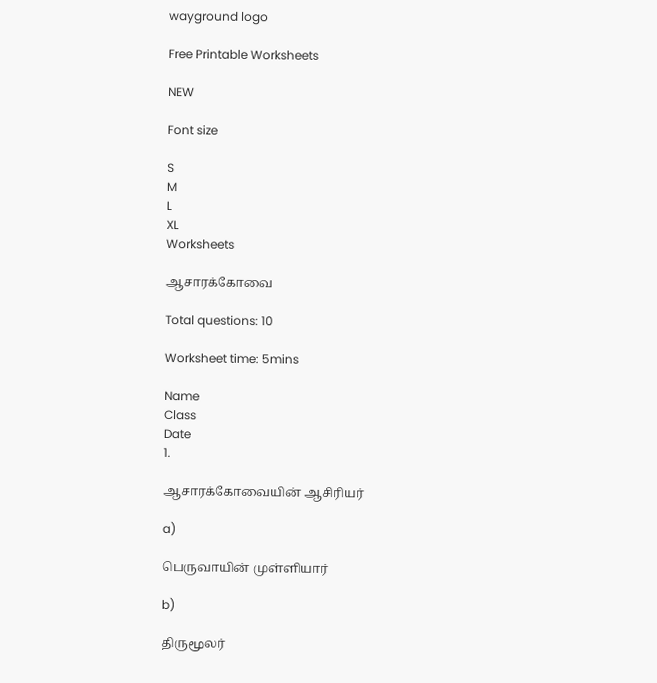wayground logo

Free Printable Worksheets

NEW

Font size

S
M
L
XL
Worksheets

ஆசாரக்கோவை

Total questions: 10

Worksheet time: 5mins

Name
Class
Date
1.

ஆசாரக்கோவையின் ஆசிரியர்

a)

பெருவாயின் முள்ளியார்

b)

திருமூலர்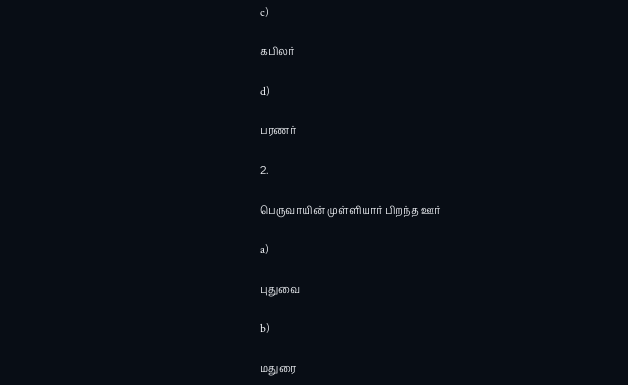c)

கபிலர்

d)

பரணர்

2.

பெருவாயின் முள்ளியார் பிறந்த ஊர்

a)

புதுவை

b)

மதுரை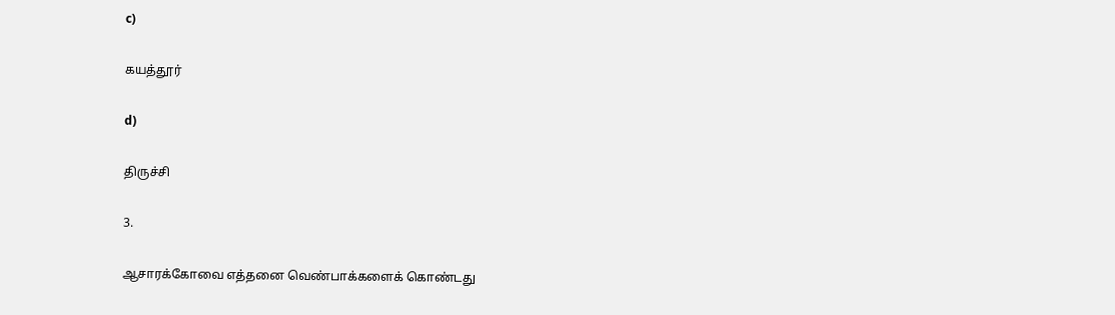c)

கயத்தூர்

d)

திருச்சி

3.

ஆசாரக்கோவை எத்தனை வெண்பாக்களைக் கொண்டது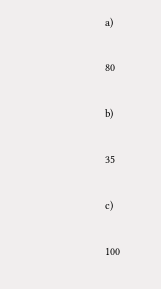a)

80

b)

35

c)

100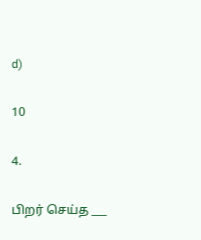d)

10

4.

பிறர் செய்த ___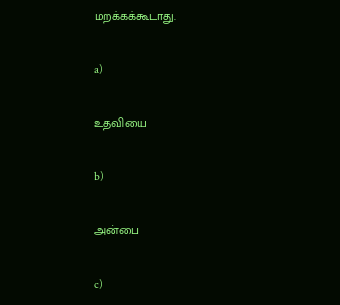மறக்கக்கூடாது.

a)

உதவியை

b)

அன்பை

c)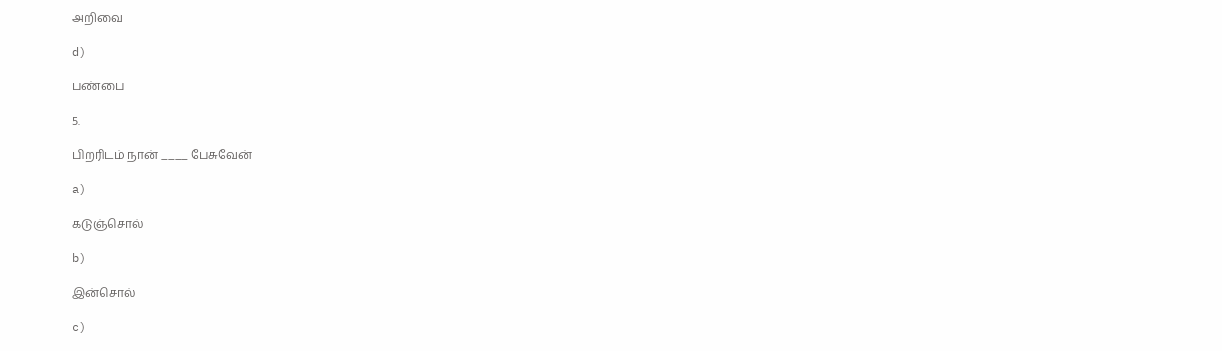அறிவை

d)

பண்பை

5.

பிறரிடம் நான் ____ பேசுவேன்

a)

கடுஞ்சொல்

b)

இன்சொல்

c)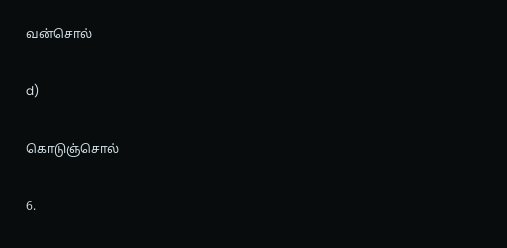வன்சொல்

d)

கொடுஞ்சொல்

6.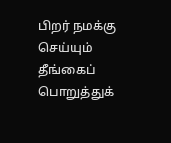பிறர் நமக்கு செய்யும் தீங்கைப் பொறுத்துக்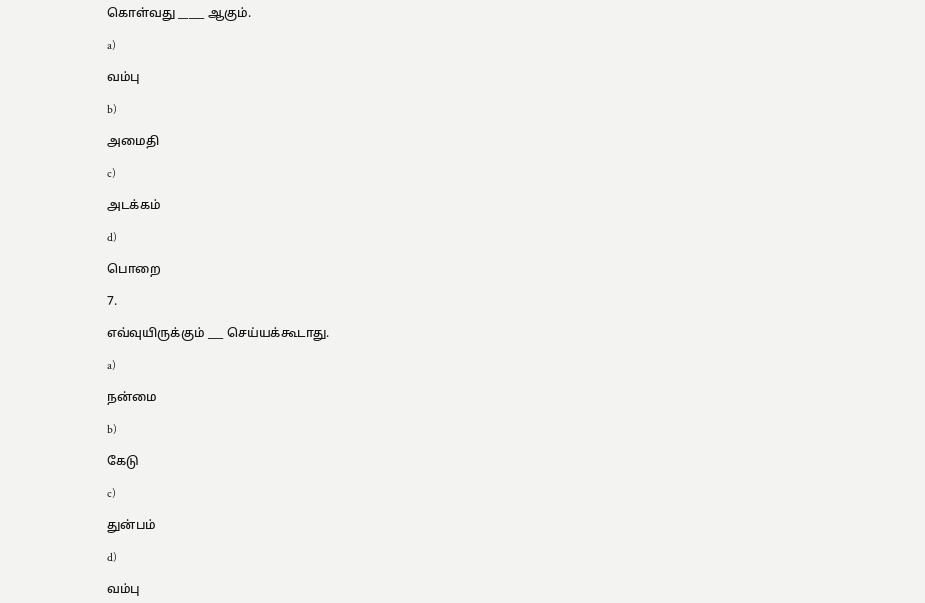கொள்வது _____ ஆகும்.

a)

வம்பு

b)

அமைதி

c)

அடக்கம்

d)

பொறை

7.

எவ்வுயிருக்கும் ___ செய்யக்கூடாது.

a)

நன்மை

b)

கேடு

c)

துன்பம்

d)

வம்பு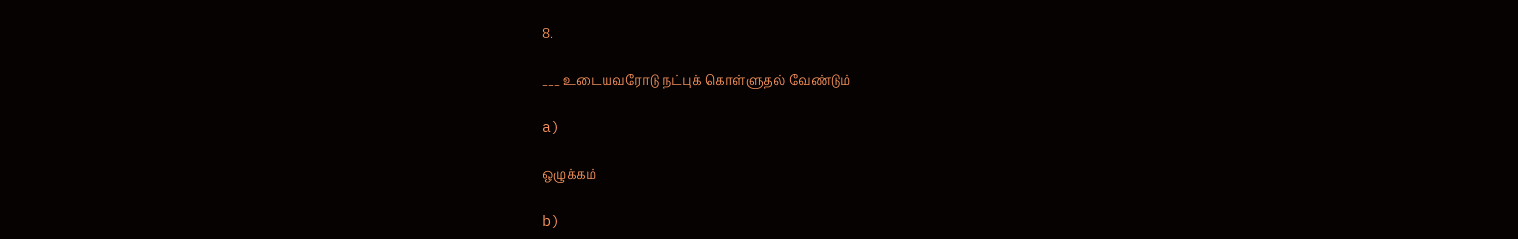8.

___ உடையவரோடு நட்புக் கொள்ளுதல் வேண்டும்

a)

ஒழுக்கம்

b)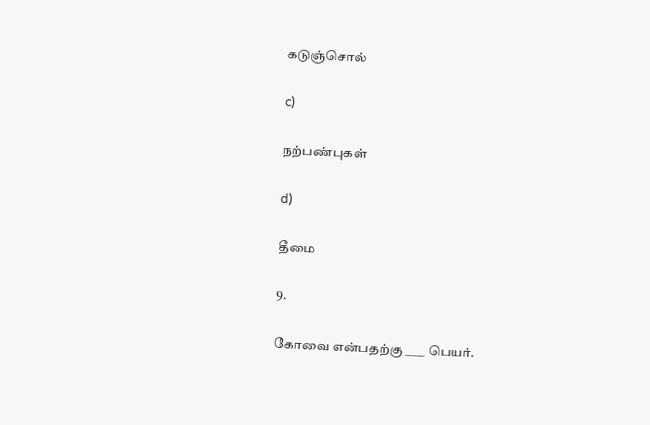கடுஞ்சொல்

c)

நற்பண்புகள்

d)

தீமை

9.

கோவை என்பதற்கு ____ பெயர்.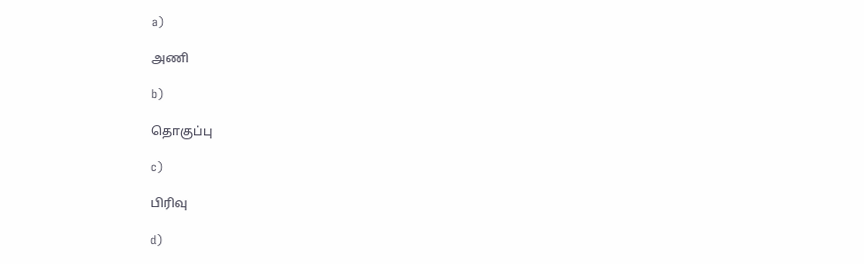a)

அணி

b)

தொகுப்பு

c)

பிரிவு

d)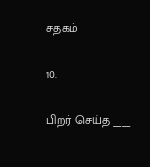சதகம்

10.

பிறர் செய்த ____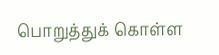பொறுத்துக் கொள்ள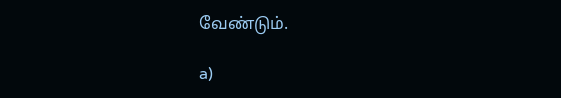வேண்டும்.

a)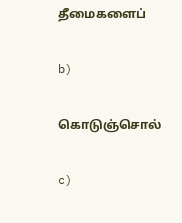தீமைகளைப்

b)

கொடுஞ்சொல்

c)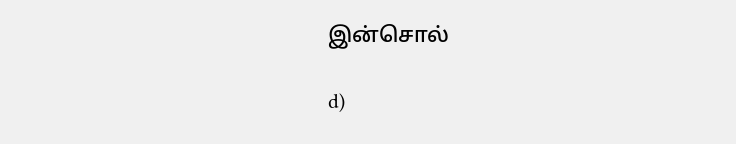இன்சொல்

d)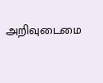அறிவுடைமை